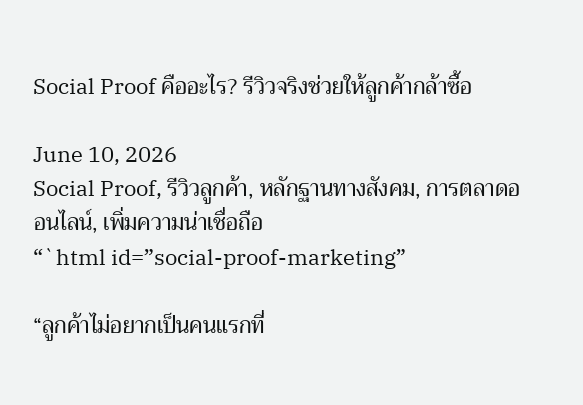Social Proof คืออะไร? รีวิวจริงช่วยให้ลูกค้ากล้าซื้อ

June 10, 2026
Social Proof, รีวิวลูกค้า, หลักฐานทางสังคม, การตลาดออนไลน์, เพิ่มความน่าเชื่อถือ
“`html id=”social-proof-marketing”

“ลูกค้าไม่อยากเป็นคนแรกที่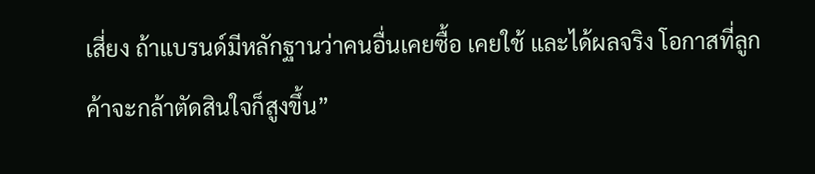เสี่ยง ถ้าแบรนด์มีหลักฐานว่าคนอื่นเคยซื้อ เคยใช้ และได้ผลจริง โอกาสที่ลูกค้าจะกล้าตัดสินใจก็สูงขึ้น”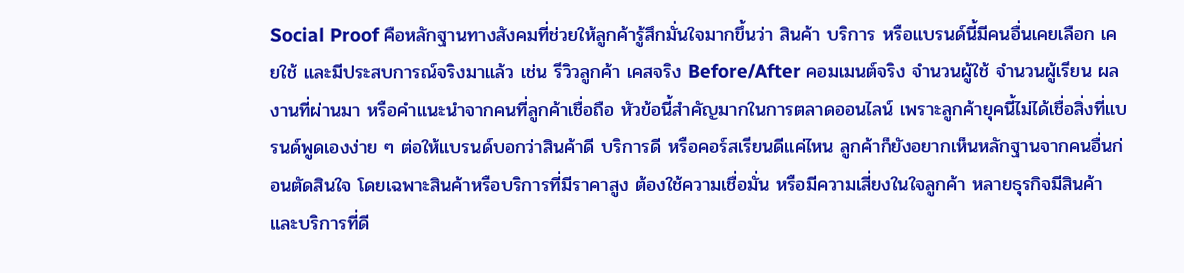Social Proof คือหลักฐานทางสังคมที่ช่วยให้ลูกค้ารู้สึกมั่นใจมากขึ้นว่า สินค้า บริการ หรือแบรนด์นี้มีคนอื่นเคยเลือก เคยใช้ และมีประสบการณ์จริงมาแล้ว เช่น รีวิวลูกค้า เคสจริง Before/After คอมเมนต์จริง จำนวนผู้ใช้ จำนวนผู้เรียน ผลงานที่ผ่านมา หรือคำแนะนำจากคนที่ลูกค้าเชื่อถือ หัวข้อนี้สำคัญมากในการตลาดออนไลน์ เพราะลูกค้ายุคนี้ไม่ได้เชื่อสิ่งที่แบรนด์พูดเองง่าย ๆ ต่อให้แบรนด์บอกว่าสินค้าดี บริการดี หรือคอร์สเรียนดีแค่ไหน ลูกค้าก็ยังอยากเห็นหลักฐานจากคนอื่นก่อนตัดสินใจ โดยเฉพาะสินค้าหรือบริการที่มีราคาสูง ต้องใช้ความเชื่อมั่น หรือมีความเสี่ยงในใจลูกค้า หลายธุรกิจมีสินค้าและบริการที่ดี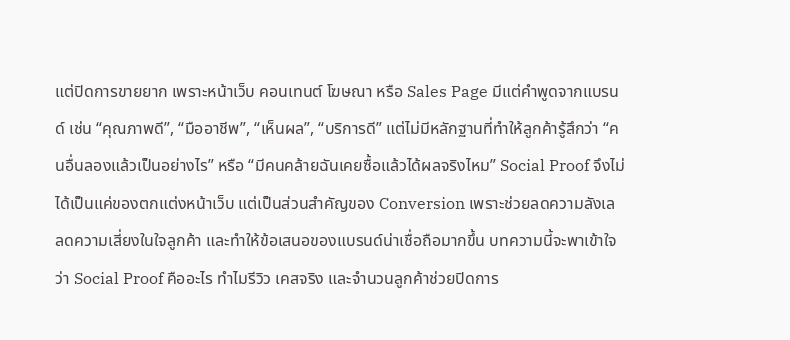แต่ปิดการขายยาก เพราะหน้าเว็บ คอนเทนต์ โฆษณา หรือ Sales Page มีแต่คำพูดจากแบรนด์ เช่น “คุณภาพดี”, “มืออาชีพ”, “เห็นผล”, “บริการดี” แต่ไม่มีหลักฐานที่ทำให้ลูกค้ารู้สึกว่า “คนอื่นลองแล้วเป็นอย่างไร” หรือ “มีคนคล้ายฉันเคยซื้อแล้วได้ผลจริงไหม” Social Proof จึงไม่ได้เป็นแค่ของตกแต่งหน้าเว็บ แต่เป็นส่วนสำคัญของ Conversion เพราะช่วยลดความลังเล ลดความเสี่ยงในใจลูกค้า และทำให้ข้อเสนอของแบรนด์น่าเชื่อถือมากขึ้น บทความนี้จะพาเข้าใจว่า Social Proof คืออะไร ทำไมรีวิว เคสจริง และจำนวนลูกค้าช่วยปิดการ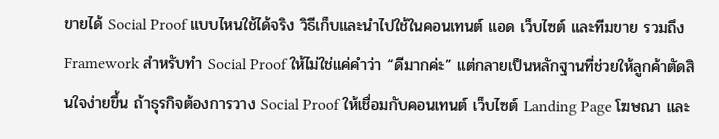ขายได้ Social Proof แบบไหนใช้ได้จริง วิธีเก็บและนำไปใช้ในคอนเทนต์ แอด เว็บไซต์ และทีมขาย รวมถึง Framework สำหรับทำ Social Proof ให้ไม่ใช่แค่คำว่า “ดีมากค่ะ” แต่กลายเป็นหลักฐานที่ช่วยให้ลูกค้าตัดสินใจง่ายขึ้น ถ้าธุรกิจต้องการวาง Social Proof ให้เชื่อมกับคอนเทนต์ เว็บไซต์ Landing Page โฆษณา และ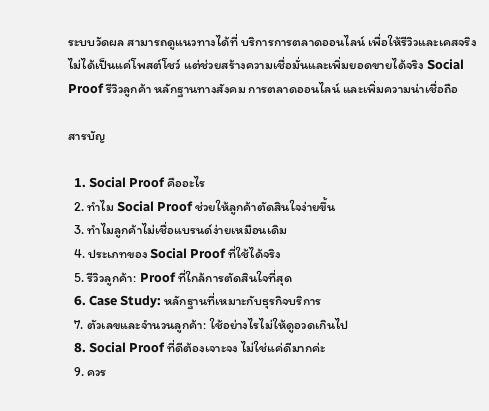ระบบวัดผล สามารถดูแนวทางได้ที่ บริการการตลาดออนไลน์ เพื่อให้รีวิวและเคสจริงไม่ได้เป็นแค่โพสต์โชว์ แต่ช่วยสร้างความเชื่อมั่นและเพิ่มยอดขายได้จริง Social Proof รีวิวลูกค้า หลักฐานทางสังคม การตลาดออนไลน์ และเพิ่มความน่าเชื่อถือ

สารบัญ

  1. Social Proof คืออะไร
  2. ทำไม Social Proof ช่วยให้ลูกค้าตัดสินใจง่ายขึ้น
  3. ทำไมลูกค้าไม่เชื่อแบรนด์ง่ายเหมือนเดิม
  4. ประเภทของ Social Proof ที่ใช้ได้จริง
  5. รีวิวลูกค้า: Proof ที่ใกล้การตัดสินใจที่สุด
  6. Case Study: หลักฐานที่เหมาะกับธุรกิจบริการ
  7. ตัวเลขและจำนวนลูกค้า: ใช้อย่างไรไม่ให้ดูอวดเกินไป
  8. Social Proof ที่ดีต้องเจาะจง ไม่ใช่แค่ดีมากค่ะ
  9. ควร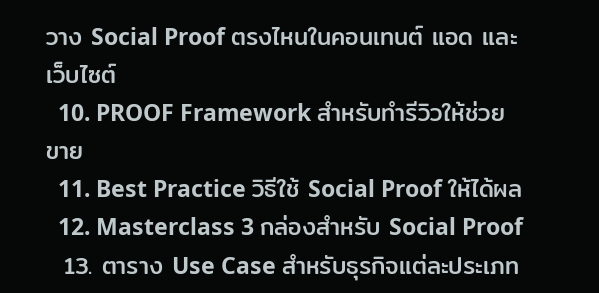วาง Social Proof ตรงไหนในคอนเทนต์ แอด และเว็บไซต์
  10. PROOF Framework สำหรับทำรีวิวให้ช่วยขาย
  11. Best Practice วิธีใช้ Social Proof ให้ได้ผล
  12. Masterclass 3 กล่องสำหรับ Social Proof
  13. ตาราง Use Case สำหรับธุรกิจแต่ละประเภท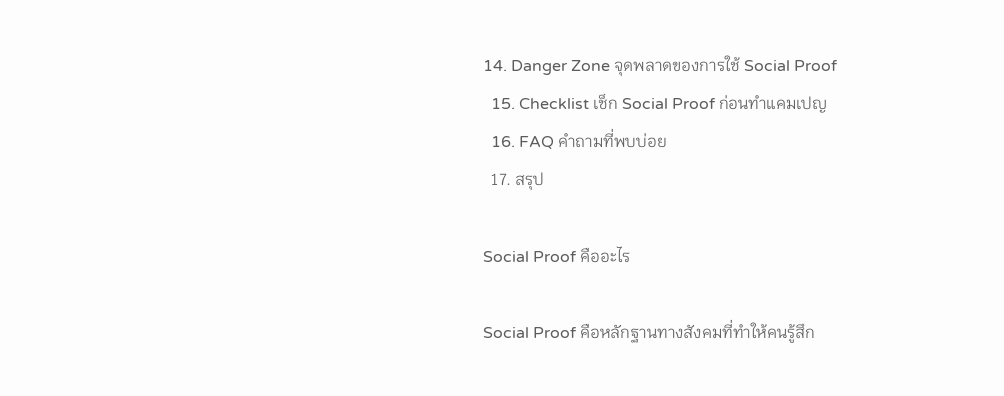14. Danger Zone จุดพลาดของการใช้ Social Proof
  15. Checklist เช็ก Social Proof ก่อนทำแคมเปญ
  16. FAQ คำถามที่พบบ่อย
  17. สรุป

Social Proof คืออะไร

Social Proof คือหลักฐานทางสังคมที่ทำให้คนรู้สึก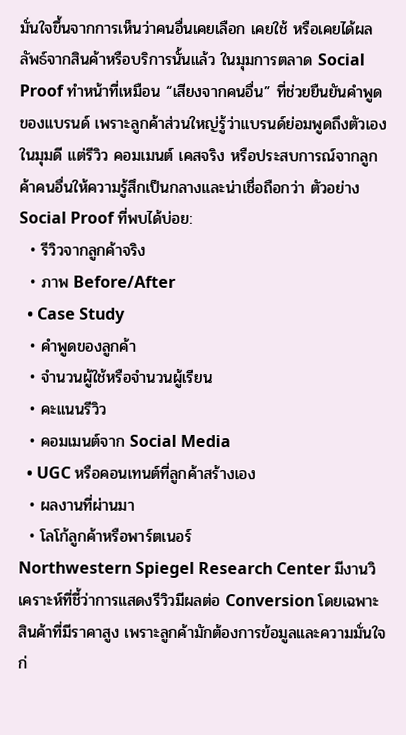มั่นใจขึ้นจากการเห็นว่าคนอื่นเคยเลือก เคยใช้ หรือเคยได้ผลลัพธ์จากสินค้าหรือบริการนั้นแล้ว ในมุมการตลาด Social Proof ทำหน้าที่เหมือน “เสียงจากคนอื่น” ที่ช่วยยืนยันคำพูดของแบรนด์ เพราะลูกค้าส่วนใหญ่รู้ว่าแบรนด์ย่อมพูดถึงตัวเองในมุมดี แต่รีวิว คอมเมนต์ เคสจริง หรือประสบการณ์จากลูกค้าคนอื่นให้ความรู้สึกเป็นกลางและน่าเชื่อถือกว่า ตัวอย่าง Social Proof ที่พบได้บ่อย:
  • รีวิวจากลูกค้าจริง
  • ภาพ Before/After
  • Case Study
  • คำพูดของลูกค้า
  • จำนวนผู้ใช้หรือจำนวนผู้เรียน
  • คะแนนรีวิว
  • คอมเมนต์จาก Social Media
  • UGC หรือคอนเทนต์ที่ลูกค้าสร้างเอง
  • ผลงานที่ผ่านมา
  • โลโก้ลูกค้าหรือพาร์ตเนอร์
Northwestern Spiegel Research Center มีงานวิเคราะห์ที่ชี้ว่าการแสดงรีวิวมีผลต่อ Conversion โดยเฉพาะสินค้าที่มีราคาสูง เพราะลูกค้ามักต้องการข้อมูลและความมั่นใจก่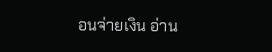อนจ่ายเงิน อ่าน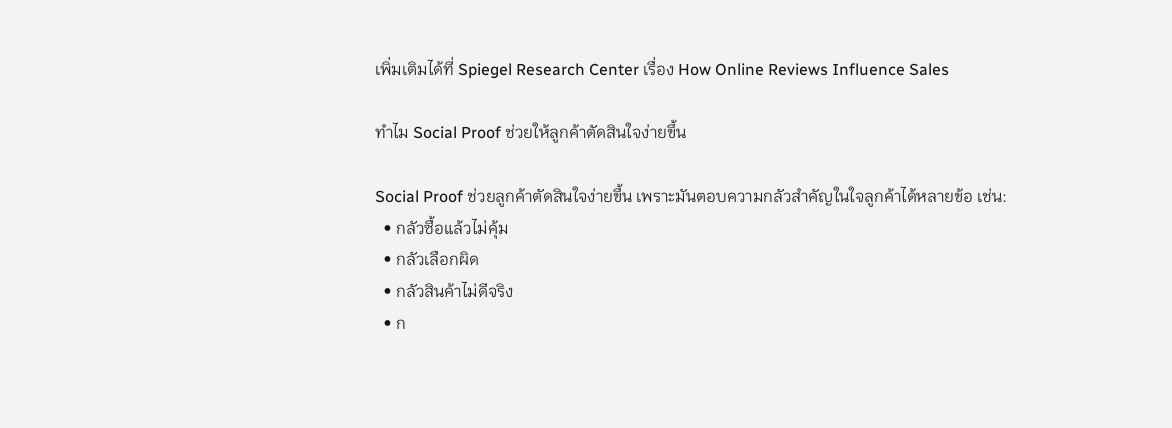เพิ่มเติมได้ที่ Spiegel Research Center เรื่อง How Online Reviews Influence Sales

ทำไม Social Proof ช่วยให้ลูกค้าตัดสินใจง่ายขึ้น

Social Proof ช่วยลูกค้าตัดสินใจง่ายขึ้น เพราะมันตอบความกลัวสำคัญในใจลูกค้าได้หลายข้อ เช่น:
  • กลัวซื้อแล้วไม่คุ้ม
  • กลัวเลือกผิด
  • กลัวสินค้าไม่ดีจริง
  • ก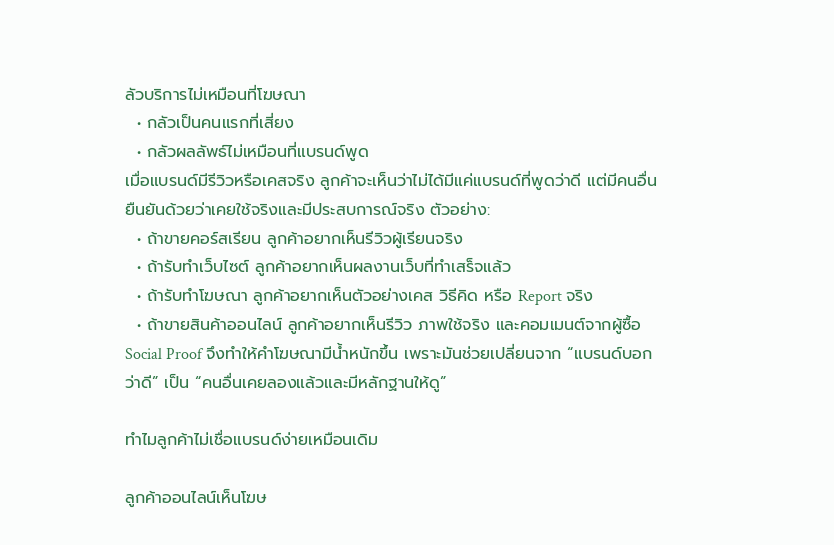ลัวบริการไม่เหมือนที่โฆษณา
  • กลัวเป็นคนแรกที่เสี่ยง
  • กลัวผลลัพธ์ไม่เหมือนที่แบรนด์พูด
เมื่อแบรนด์มีรีวิวหรือเคสจริง ลูกค้าจะเห็นว่าไม่ได้มีแค่แบรนด์ที่พูดว่าดี แต่มีคนอื่นยืนยันด้วยว่าเคยใช้จริงและมีประสบการณ์จริง ตัวอย่าง:
  • ถ้าขายคอร์สเรียน ลูกค้าอยากเห็นรีวิวผู้เรียนจริง
  • ถ้ารับทำเว็บไซต์ ลูกค้าอยากเห็นผลงานเว็บที่ทำเสร็จแล้ว
  • ถ้ารับทำโฆษณา ลูกค้าอยากเห็นตัวอย่างเคส วิธีคิด หรือ Report จริง
  • ถ้าขายสินค้าออนไลน์ ลูกค้าอยากเห็นรีวิว ภาพใช้จริง และคอมเมนต์จากผู้ซื้อ
Social Proof จึงทำให้คำโฆษณามีน้ำหนักขึ้น เพราะมันช่วยเปลี่ยนจาก “แบรนด์บอกว่าดี” เป็น “คนอื่นเคยลองแล้วและมีหลักฐานให้ดู”

ทำไมลูกค้าไม่เชื่อแบรนด์ง่ายเหมือนเดิม

ลูกค้าออนไลน์เห็นโฆษ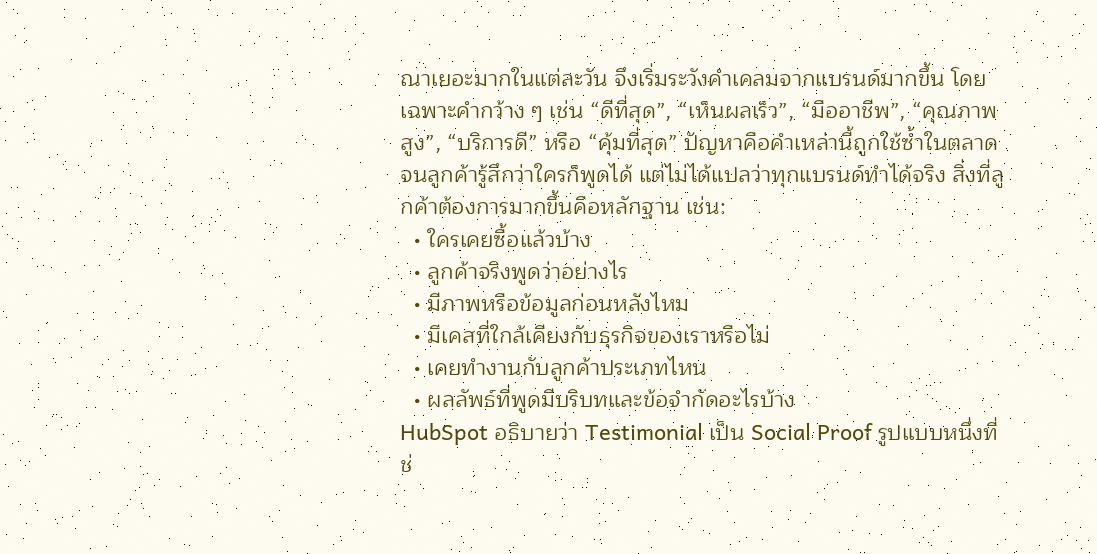ณาเยอะมากในแต่ละวัน จึงเริ่มระวังคำเคลมจากแบรนด์มากขึ้น โดยเฉพาะคำกว้าง ๆ เช่น “ดีที่สุด”, “เห็นผลเร็ว”, “มืออาชีพ”, “คุณภาพสูง”, “บริการดี” หรือ “คุ้มที่สุด” ปัญหาคือคำเหล่านี้ถูกใช้ซ้ำในตลาดจนลูกค้ารู้สึกว่าใครก็พูดได้ แต่ไม่ได้แปลว่าทุกแบรนด์ทำได้จริง สิ่งที่ลูกค้าต้องการมากขึ้นคือหลักฐาน เช่น:
  • ใครเคยซื้อแล้วบ้าง
  • ลูกค้าจริงพูดว่าอย่างไร
  • มีภาพหรือข้อมูลก่อนหลังไหม
  • มีเคสที่ใกล้เคียงกับธุรกิจของเราหรือไม่
  • เคยทำงานกับลูกค้าประเภทไหน
  • ผลลัพธ์ที่พูดมีบริบทและข้อจำกัดอะไรบ้าง
HubSpot อธิบายว่า Testimonial เป็น Social Proof รูปแบบหนึ่งที่ช่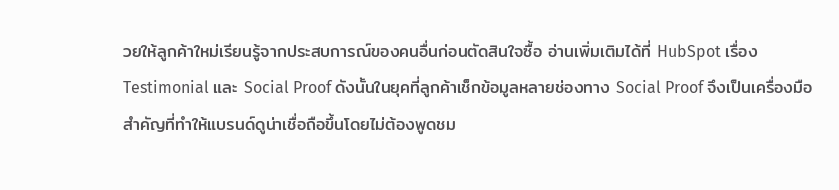วยให้ลูกค้าใหม่เรียนรู้จากประสบการณ์ของคนอื่นก่อนตัดสินใจซื้อ อ่านเพิ่มเติมได้ที่ HubSpot เรื่อง Testimonial และ Social Proof ดังนั้นในยุคที่ลูกค้าเช็กข้อมูลหลายช่องทาง Social Proof จึงเป็นเครื่องมือสำคัญที่ทำให้แบรนด์ดูน่าเชื่อถือขึ้นโดยไม่ต้องพูดชม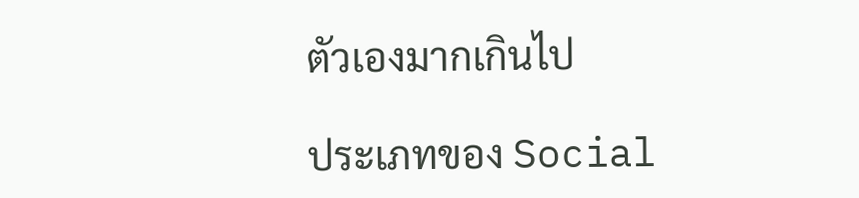ตัวเองมากเกินไป

ประเภทของ Social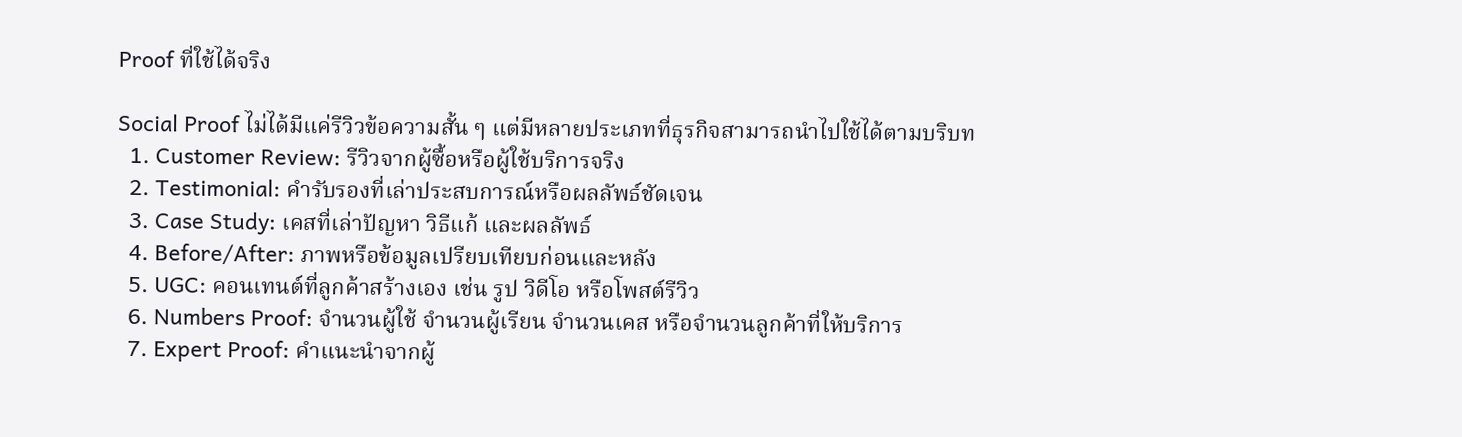Proof ที่ใช้ได้จริง

Social Proof ไม่ได้มีแค่รีวิวข้อความสั้น ๆ แต่มีหลายประเภทที่ธุรกิจสามารถนำไปใช้ได้ตามบริบท
  1. Customer Review: รีวิวจากผู้ซื้อหรือผู้ใช้บริการจริง
  2. Testimonial: คำรับรองที่เล่าประสบการณ์หรือผลลัพธ์ชัดเจน
  3. Case Study: เคสที่เล่าปัญหา วิธีแก้ และผลลัพธ์
  4. Before/After: ภาพหรือข้อมูลเปรียบเทียบก่อนและหลัง
  5. UGC: คอนเทนต์ที่ลูกค้าสร้างเอง เช่น รูป วิดีโอ หรือโพสต์รีวิว
  6. Numbers Proof: จำนวนผู้ใช้ จำนวนผู้เรียน จำนวนเคส หรือจำนวนลูกค้าที่ให้บริการ
  7. Expert Proof: คำแนะนำจากผู้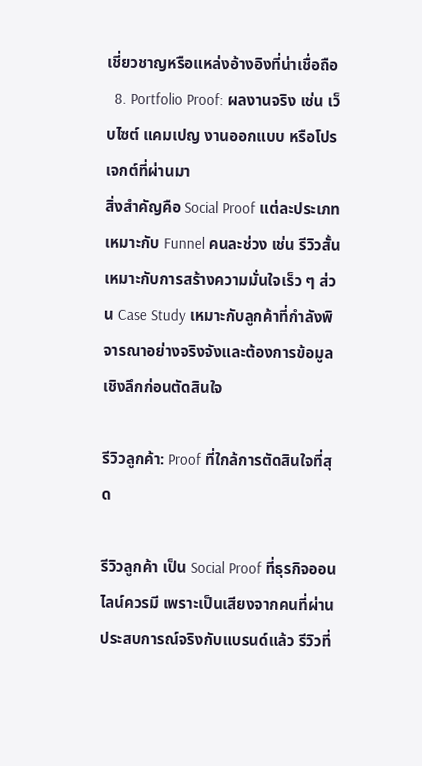เชี่ยวชาญหรือแหล่งอ้างอิงที่น่าเชื่อถือ
  8. Portfolio Proof: ผลงานจริง เช่น เว็บไซต์ แคมเปญ งานออกแบบ หรือโปรเจกต์ที่ผ่านมา
สิ่งสำคัญคือ Social Proof แต่ละประเภทเหมาะกับ Funnel คนละช่วง เช่น รีวิวสั้นเหมาะกับการสร้างความมั่นใจเร็ว ๆ ส่วน Case Study เหมาะกับลูกค้าที่กำลังพิจารณาอย่างจริงจังและต้องการข้อมูลเชิงลึกก่อนตัดสินใจ

รีวิวลูกค้า: Proof ที่ใกล้การตัดสินใจที่สุด

รีวิวลูกค้า เป็น Social Proof ที่ธุรกิจออนไลน์ควรมี เพราะเป็นเสียงจากคนที่ผ่านประสบการณ์จริงกับแบรนด์แล้ว รีวิวที่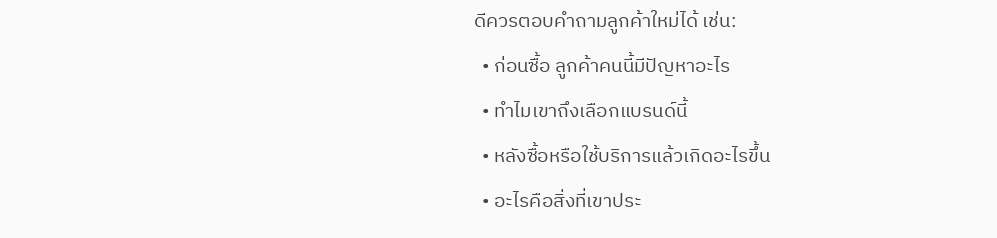ดีควรตอบคำถามลูกค้าใหม่ได้ เช่น:
  • ก่อนซื้อ ลูกค้าคนนี้มีปัญหาอะไร
  • ทำไมเขาถึงเลือกแบรนด์นี้
  • หลังซื้อหรือใช้บริการแล้วเกิดอะไรขึ้น
  • อะไรคือสิ่งที่เขาประ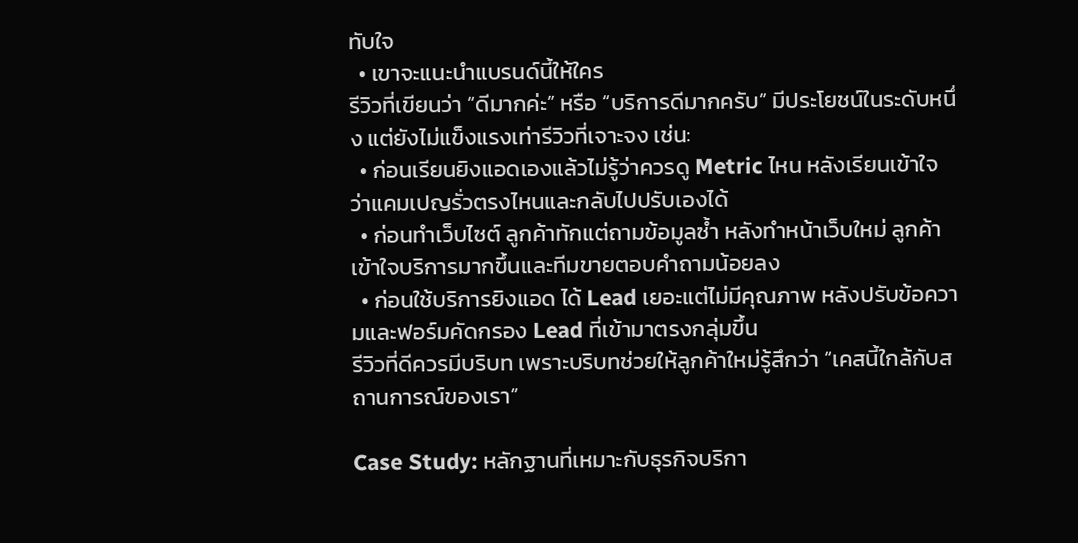ทับใจ
  • เขาจะแนะนำแบรนด์นี้ให้ใคร
รีวิวที่เขียนว่า “ดีมากค่ะ” หรือ “บริการดีมากครับ” มีประโยชน์ในระดับหนึ่ง แต่ยังไม่แข็งแรงเท่ารีวิวที่เจาะจง เช่น:
  • ก่อนเรียนยิงแอดเองแล้วไม่รู้ว่าควรดู Metric ไหน หลังเรียนเข้าใจว่าแคมเปญรั่วตรงไหนและกลับไปปรับเองได้
  • ก่อนทำเว็บไซต์ ลูกค้าทักแต่ถามข้อมูลซ้ำ หลังทำหน้าเว็บใหม่ ลูกค้าเข้าใจบริการมากขึ้นและทีมขายตอบคำถามน้อยลง
  • ก่อนใช้บริการยิงแอด ได้ Lead เยอะแต่ไม่มีคุณภาพ หลังปรับข้อความและฟอร์มคัดกรอง Lead ที่เข้ามาตรงกลุ่มขึ้น
รีวิวที่ดีควรมีบริบท เพราะบริบทช่วยให้ลูกค้าใหม่รู้สึกว่า “เคสนี้ใกล้กับสถานการณ์ของเรา”

Case Study: หลักฐานที่เหมาะกับธุรกิจบริกา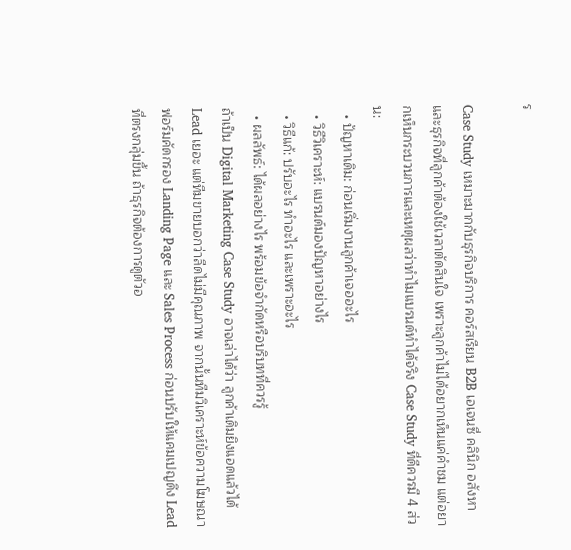ร

Case Study เหมาะมากกับธุรกิจบริการ คอร์สเรียน B2B เอเจนซี่ คลินิก อสังหา และธุรกิจที่ลูกค้าต้องใช้เวลาตัดสินใจ เพราะลูกค้าไม่ได้อยากเห็นแค่คำชม แต่อยากเห็นกระบวนการและเหตุผลว่าทำไมแบรนด์ทำได้จริง Case Study ที่ดีควรมี 4 ส่วน:
  • ปัญหาเดิม: ก่อนเริ่มงานลูกค้าเจออะไร
  • วิธีวิเคราะห์: แบรนด์มองปัญหาอย่างไร
  • วิธีแก้: ปรับอะไร ทำอะไร และเพราะอะไร
  • ผลลัพธ์: ได้ผลอย่างไร พร้อมข้อจำกัดหรือบริบทที่ควรรู้
ถ้าเป็น Digital Marketing Case Study อาจเล่าได้ว่า ลูกค้าเดิมยิงแอดแล้วได้ Lead เยอะ แต่ทีมขายบอกว่าลีดไม่มีคุณภาพ จากนั้นทีมวิเคราะห์ข้อความโฆษณา ฟอร์มคัดกรอง Landing Page และ Sales Process ก่อนปรับให้แคมเปญดึง Lead ที่ตรงกลุ่มขึ้น ถ้าธุรกิจต้องการดูตัวอ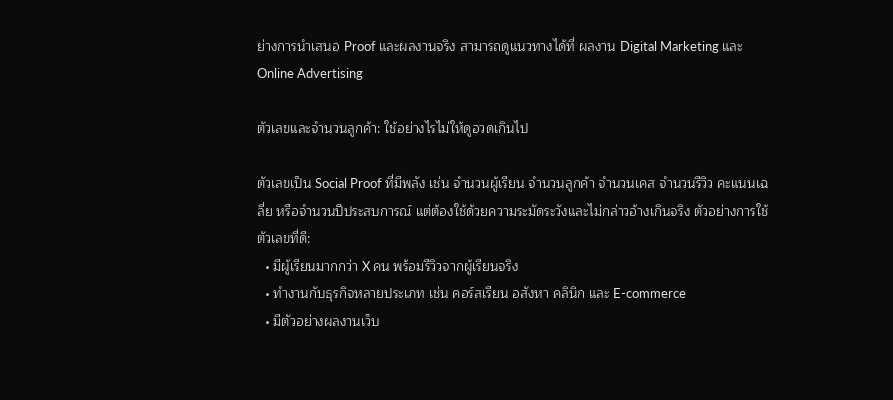ย่างการนำเสนอ Proof และผลงานจริง สามารถดูแนวทางได้ที่ ผลงาน Digital Marketing และ Online Advertising

ตัวเลขและจำนวนลูกค้า: ใช้อย่างไรไม่ให้ดูอวดเกินไป

ตัวเลขเป็น Social Proof ที่มีพลัง เช่น จำนวนผู้เรียน จำนวนลูกค้า จำนวนเคส จำนวนรีวิว คะแนนเฉลี่ย หรือจำนวนปีประสบการณ์ แต่ต้องใช้ด้วยความระมัดระวังและไม่กล่าวอ้างเกินจริง ตัวอย่างการใช้ตัวเลขที่ดี:
  • มีผู้เรียนมากกว่า X คน พร้อมรีวิวจากผู้เรียนจริง
  • ทำงานกับธุรกิจหลายประเภท เช่น คอร์สเรียน อสังหา คลินิก และ E-commerce
  • มีตัวอย่างผลงานเว็บ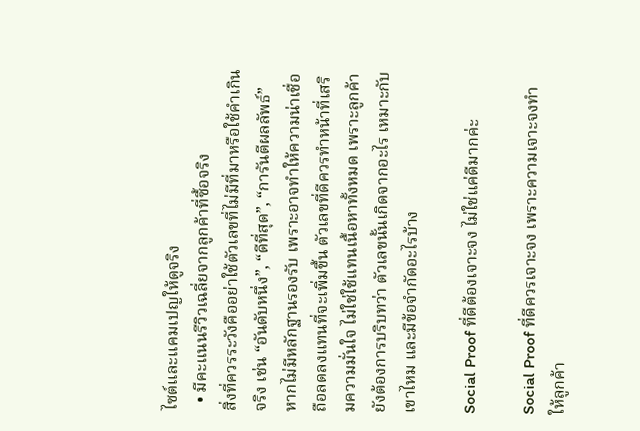ไซต์และแคมเปญให้ดูจริง
  • มีคะแนนรีวิวเฉลี่ยจากลูกค้าที่ซื้อจริง
สิ่งที่ควรระวังคืออย่าใช้ตัวเลขที่ไม่มีที่มาหรือใช้คำเกินจริง เช่น “อันดับหนึ่ง”, “ดีที่สุด”, “การันตีผลลัพธ์” หากไม่มีหลักฐานรองรับ เพราะอาจทำให้ความน่าเชื่อถือลดลงแทนที่จะเพิ่มขึ้น ตัวเลขที่ดีควรทำหน้าที่เสริมความมั่นใจ ไม่ใช่ใช้แทนเนื้อหาทั้งหมด เพราะลูกค้ายังต้องการบริบทว่า ตัวเลขนั้นเกิดจากอะไร เหมาะกับเขาไหม และมีข้อจำกัดอะไรบ้าง

Social Proof ที่ดีต้องเจาะจง ไม่ใช่แค่ดีมากค่ะ

Social Proof ที่ดีควรเจาะจง เพราะความเจาะจงทำให้ลูกค้า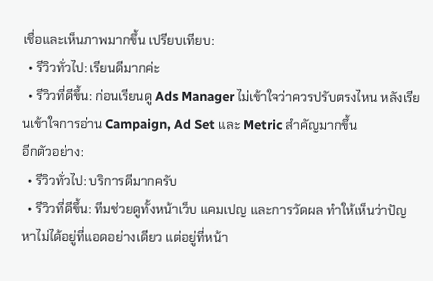เชื่อและเห็นภาพมากขึ้น เปรียบเทียบ:
  • รีวิวทั่วไป: เรียนดีมากค่ะ
  • รีวิวที่ดีขึ้น: ก่อนเรียนดู Ads Manager ไม่เข้าใจว่าควรปรับตรงไหน หลังเรียนเข้าใจการอ่าน Campaign, Ad Set และ Metric สำคัญมากขึ้น
อีกตัวอย่าง:
  • รีวิวทั่วไป: บริการดีมากครับ
  • รีวิวที่ดีขึ้น: ทีมช่วยดูทั้งหน้าเว็บ แคมเปญ และการวัดผล ทำให้เห็นว่าปัญหาไม่ได้อยู่ที่แอดอย่างเดียว แต่อยู่ที่หน้า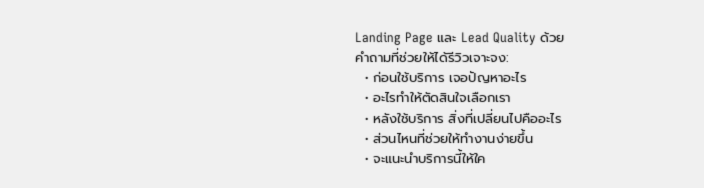Landing Page และ Lead Quality ด้วย
คำถามที่ช่วยให้ได้รีวิวเจาะจง:
  • ก่อนใช้บริการ เจอปัญหาอะไร
  • อะไรทำให้ตัดสินใจเลือกเรา
  • หลังใช้บริการ สิ่งที่เปลี่ยนไปคืออะไร
  • ส่วนไหนที่ช่วยให้ทำงานง่ายขึ้น
  • จะแนะนำบริการนี้ให้ใค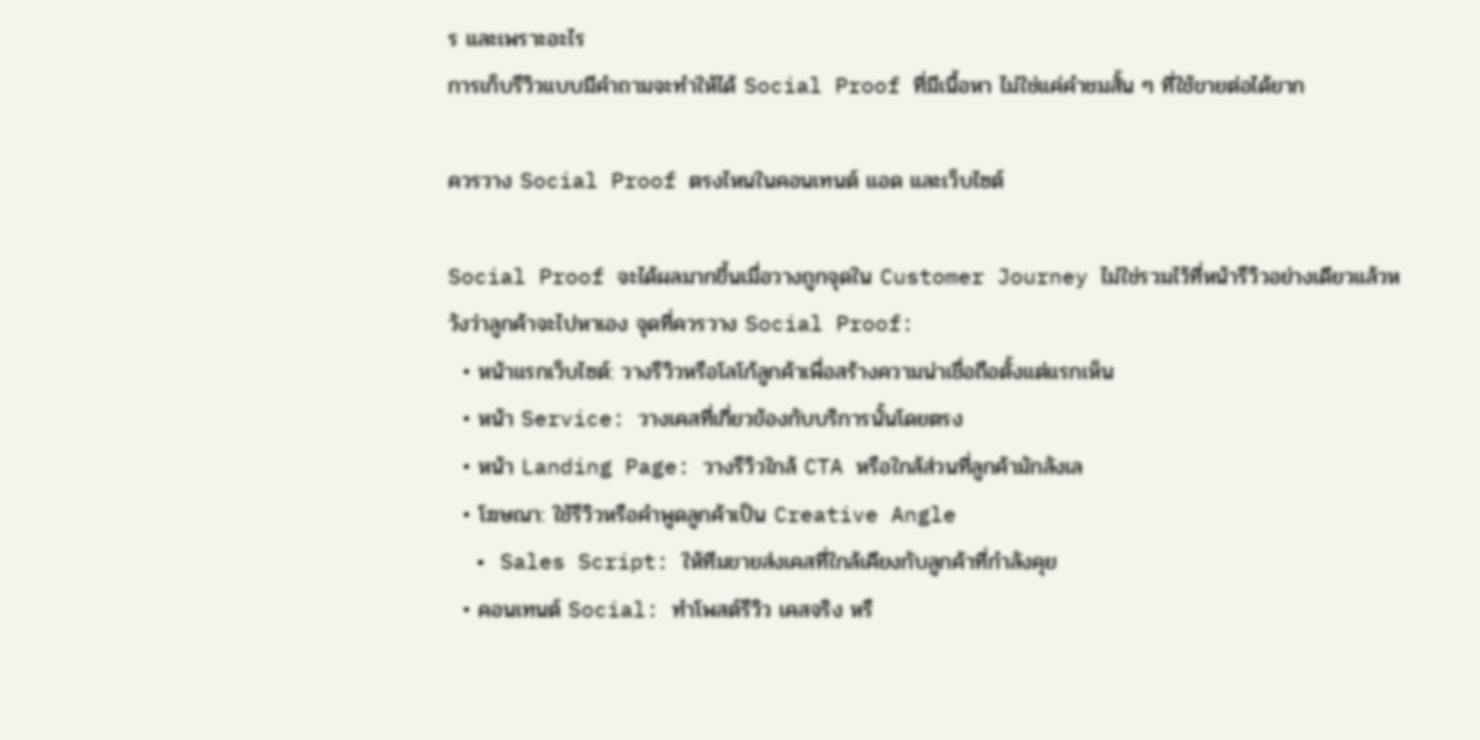ร และเพราะอะไร
การเก็บรีวิวแบบมีคำถามจะทำให้ได้ Social Proof ที่มีเนื้อหา ไม่ใช่แค่คำชมสั้น ๆ ที่ใช้ขายต่อได้ยาก

ควรวาง Social Proof ตรงไหนในคอนเทนต์ แอด และเว็บไซต์

Social Proof จะได้ผลมากขึ้นเมื่อวางถูกจุดใน Customer Journey ไม่ใช่รวมไว้ที่หน้ารีวิวอย่างเดียวแล้วหวังว่าลูกค้าจะไปหาเอง จุดที่ควรวาง Social Proof:
  • หน้าแรกเว็บไซต์: วางรีวิวหรือโลโก้ลูกค้าเพื่อสร้างความน่าเชื่อถือตั้งแต่แรกเห็น
  • หน้า Service: วางเคสที่เกี่ยวข้องกับบริการนั้นโดยตรง
  • หน้า Landing Page: วางรีวิวใกล้ CTA หรือใกล้ส่วนที่ลูกค้ามักลังเล
  • โฆษณา: ใช้รีวิวหรือคำพูดลูกค้าเป็น Creative Angle
  • Sales Script: ให้ทีมขายส่งเคสที่ใกล้เคียงกับลูกค้าที่กำลังคุย
  • คอนเทนต์ Social: ทำโพสต์รีวิว เคสจริง หรื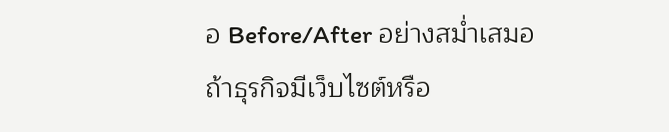อ Before/After อย่างสม่ำเสมอ
ถ้าธุรกิจมีเว็บไซต์หรือ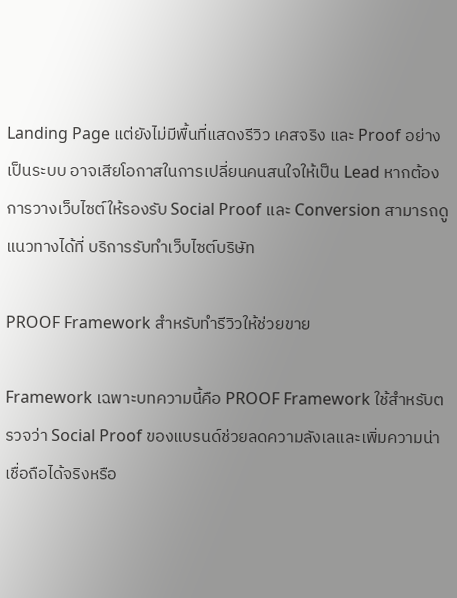Landing Page แต่ยังไม่มีพื้นที่แสดงรีวิว เคสจริง และ Proof อย่างเป็นระบบ อาจเสียโอกาสในการเปลี่ยนคนสนใจให้เป็น Lead หากต้องการวางเว็บไซต์ให้รองรับ Social Proof และ Conversion สามารถดูแนวทางได้ที่ บริการรับทำเว็บไซต์บริษัท

PROOF Framework สำหรับทำรีวิวให้ช่วยขาย

Framework เฉพาะบทความนี้คือ PROOF Framework ใช้สำหรับตรวจว่า Social Proof ของแบรนด์ช่วยลดความลังเลและเพิ่มความน่าเชื่อถือได้จริงหรือ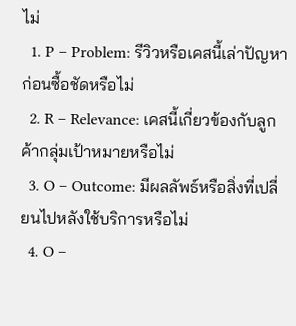ไม่
  1. P – Problem: รีวิวหรือเคสนี้เล่าปัญหาก่อนซื้อชัดหรือไม่
  2. R – Relevance: เคสนี้เกี่ยวข้องกับลูกค้ากลุ่มเป้าหมายหรือไม่
  3. O – Outcome: มีผลลัพธ์หรือสิ่งที่เปลี่ยนไปหลังใช้บริการหรือไม่
  4. O –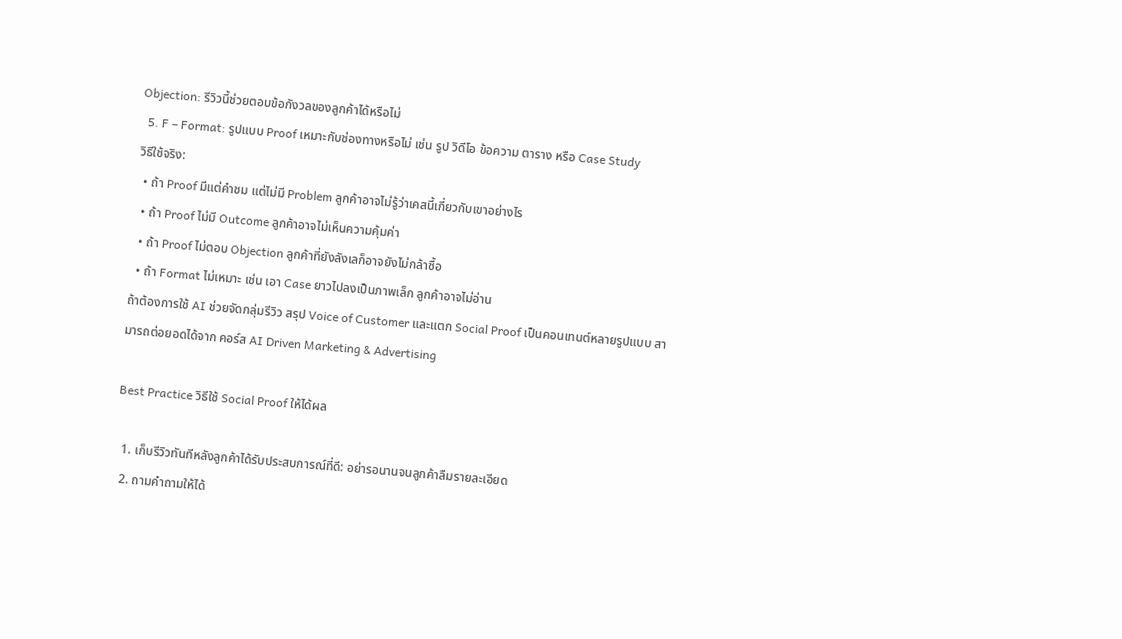Objection: รีวิวนี้ช่วยตอบข้อกังวลของลูกค้าได้หรือไม่
  5. F – Format: รูปแบบ Proof เหมาะกับช่องทางหรือไม่ เช่น รูป วิดีโอ ข้อความ ตาราง หรือ Case Study
วิธีใช้จริง:
  • ถ้า Proof มีแต่คำชม แต่ไม่มี Problem ลูกค้าอาจไม่รู้ว่าเคสนี้เกี่ยวกับเขาอย่างไร
  • ถ้า Proof ไม่มี Outcome ลูกค้าอาจไม่เห็นความคุ้มค่า
  • ถ้า Proof ไม่ตอบ Objection ลูกค้าที่ยังลังเลก็อาจยังไม่กล้าซื้อ
  • ถ้า Format ไม่เหมาะ เช่น เอา Case ยาวไปลงเป็นภาพเล็ก ลูกค้าอาจไม่อ่าน
ถ้าต้องการใช้ AI ช่วยจัดกลุ่มรีวิว สรุป Voice of Customer และแตก Social Proof เป็นคอนเทนต์หลายรูปแบบ สามารถต่อยอดได้จาก คอร์ส AI Driven Marketing & Advertising

Best Practice วิธีใช้ Social Proof ให้ได้ผล

  1. เก็บรีวิวทันทีหลังลูกค้าได้รับประสบการณ์ที่ดี: อย่ารอนานจนลูกค้าลืมรายละเอียด
  2. ถามคำถามให้ได้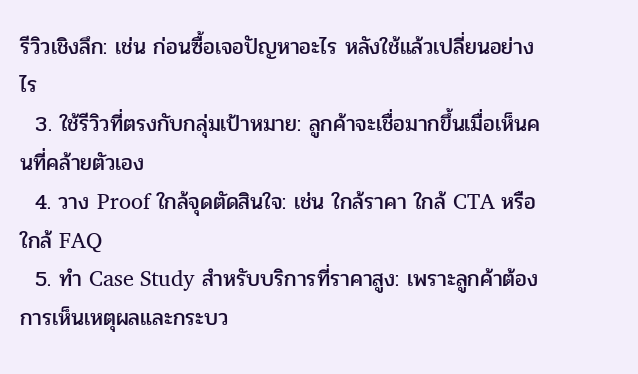รีวิวเชิงลึก: เช่น ก่อนซื้อเจอปัญหาอะไร หลังใช้แล้วเปลี่ยนอย่างไร
  3. ใช้รีวิวที่ตรงกับกลุ่มเป้าหมาย: ลูกค้าจะเชื่อมากขึ้นเมื่อเห็นคนที่คล้ายตัวเอง
  4. วาง Proof ใกล้จุดตัดสินใจ: เช่น ใกล้ราคา ใกล้ CTA หรือใกล้ FAQ
  5. ทำ Case Study สำหรับบริการที่ราคาสูง: เพราะลูกค้าต้องการเห็นเหตุผลและกระบว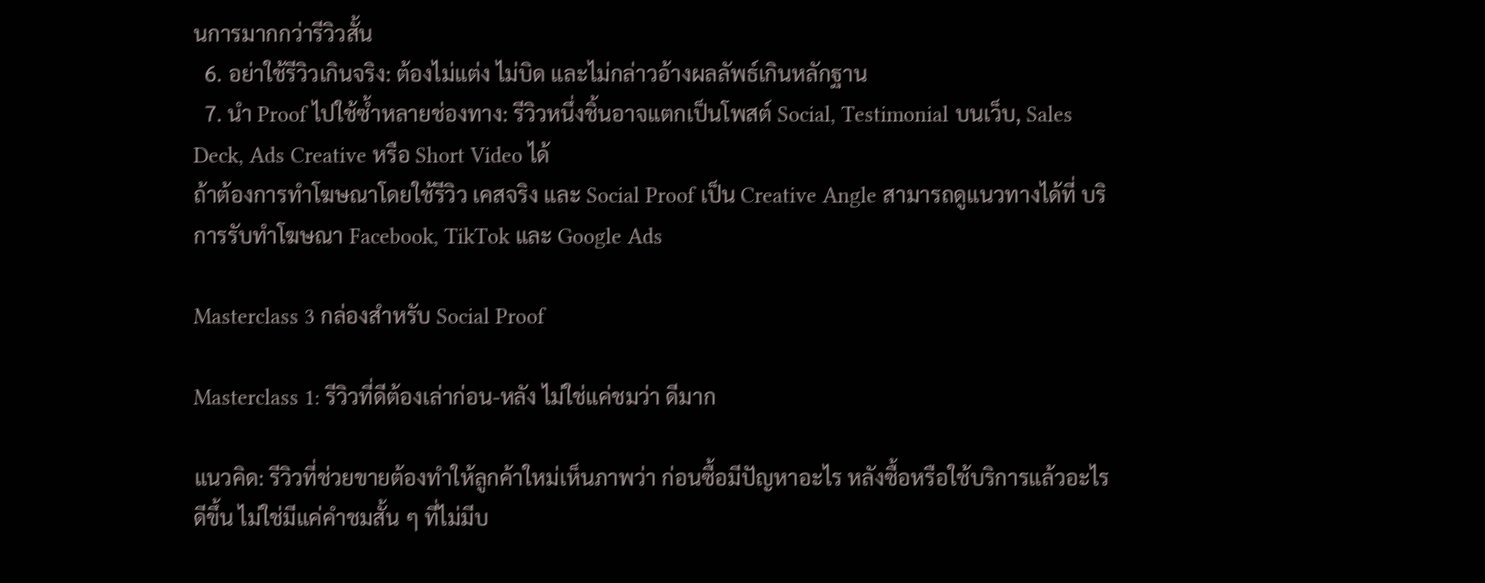นการมากกว่ารีวิวสั้น
  6. อย่าใช้รีวิวเกินจริง: ต้องไม่แต่ง ไม่บิด และไม่กล่าวอ้างผลลัพธ์เกินหลักฐาน
  7. นำ Proof ไปใช้ซ้ำหลายช่องทาง: รีวิวหนึ่งชิ้นอาจแตกเป็นโพสต์ Social, Testimonial บนเว็บ, Sales Deck, Ads Creative หรือ Short Video ได้
ถ้าต้องการทำโฆษณาโดยใช้รีวิว เคสจริง และ Social Proof เป็น Creative Angle สามารถดูแนวทางได้ที่ บริการรับทำโฆษณา Facebook, TikTok และ Google Ads

Masterclass 3 กล่องสำหรับ Social Proof

Masterclass 1: รีวิวที่ดีต้องเล่าก่อน-หลัง ไม่ใช่แค่ชมว่า ดีมาก

แนวคิด: รีวิวที่ช่วยขายต้องทำให้ลูกค้าใหม่เห็นภาพว่า ก่อนซื้อมีปัญหาอะไร หลังซื้อหรือใช้บริการแล้วอะไรดีขึ้น ไม่ใช่มีแค่คำชมสั้น ๆ ที่ไม่มีบ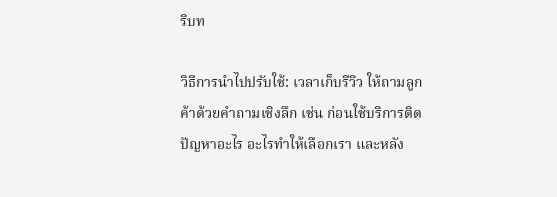ริบท

วิธีการนำไปปรับใช้: เวลาเก็บรีวิว ให้ถามลูกค้าด้วยคำถามเชิงลึก เช่น ก่อนใช้บริการติดปัญหาอะไร อะไรทำให้เลือกเรา และหลัง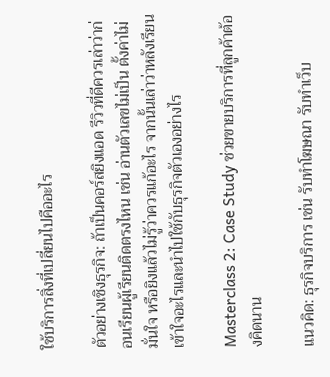ใช้บริการสิ่งที่เปลี่ยนไปคืออะไร

ตัวอย่างเชิงธุรกิจ: ถ้าเป็นคอร์สยิงแอด รีวิวที่ดีควรเล่าว่าก่อนเรียนผู้เรียนติดตรงไหน เช่น อ่านตัวเลขไม่เป็น ตั้งค่าไม่มั่นใจ หรือยิงแล้วไม่รู้ว่าควรแก้อะไร จากนั้นเล่าว่าหลังเรียนเข้าใจอะไรและนำไปใช้กับธุรกิจตัวเองอย่างไร

Masterclass 2: Case Study ช่วยขายบริการที่ลูกค้าต้องคิดนาน

แนวคิด: ธุรกิจบริการ เช่น รับทำโฆษณา รับทำเว็บ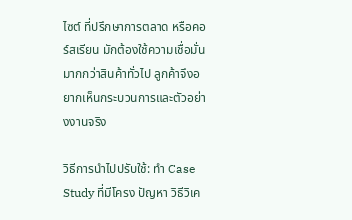ไซต์ ที่ปรึกษาการตลาด หรือคอร์สเรียน มักต้องใช้ความเชื่อมั่นมากกว่าสินค้าทั่วไป ลูกค้าจึงอยากเห็นกระบวนการและตัวอย่างงานจริง

วิธีการนำไปปรับใช้: ทำ Case Study ที่มีโครง ปัญหา วิธีวิเค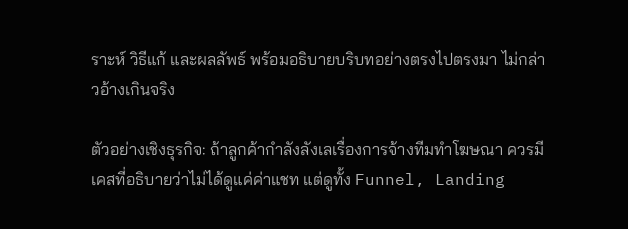ราะห์ วิธีแก้ และผลลัพธ์ พร้อมอธิบายบริบทอย่างตรงไปตรงมา ไม่กล่าวอ้างเกินจริง

ตัวอย่างเชิงธุรกิจ: ถ้าลูกค้ากำลังลังเลเรื่องการจ้างทีมทำโฆษณา ควรมีเคสที่อธิบายว่าไม่ได้ดูแค่ค่าแชท แต่ดูทั้ง Funnel, Landing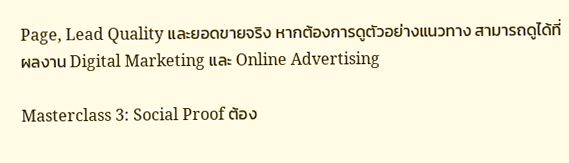Page, Lead Quality และยอดขายจริง หากต้องการดูตัวอย่างแนวทาง สามารถดูได้ที่ ผลงาน Digital Marketing และ Online Advertising

Masterclass 3: Social Proof ต้อง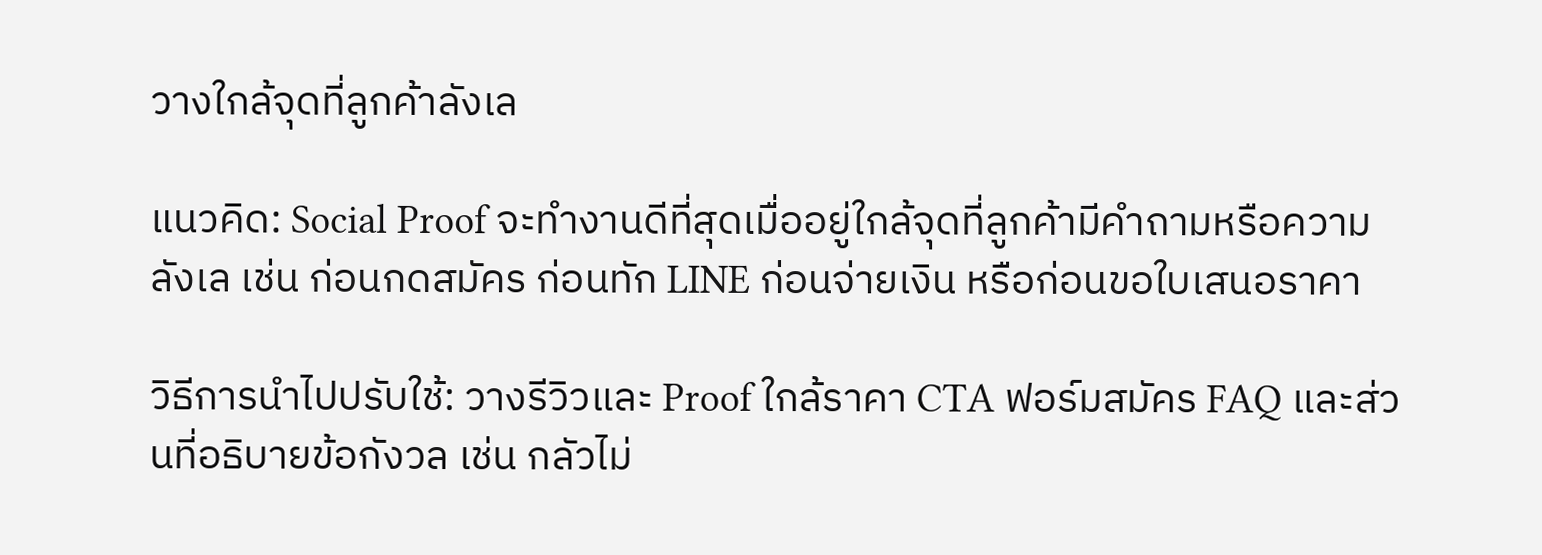วางใกล้จุดที่ลูกค้าลังเล

แนวคิด: Social Proof จะทำงานดีที่สุดเมื่ออยู่ใกล้จุดที่ลูกค้ามีคำถามหรือความลังเล เช่น ก่อนกดสมัคร ก่อนทัก LINE ก่อนจ่ายเงิน หรือก่อนขอใบเสนอราคา

วิธีการนำไปปรับใช้: วางรีวิวและ Proof ใกล้ราคา CTA ฟอร์มสมัคร FAQ และส่วนที่อธิบายข้อกังวล เช่น กลัวไม่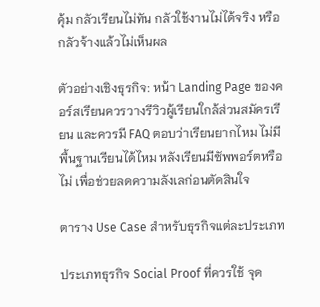คุ้ม กลัวเรียนไม่ทัน กลัวใช้งานไม่ได้จริง หรือกลัวจ้างแล้วไม่เห็นผล

ตัวอย่างเชิงธุรกิจ: หน้า Landing Page ของคอร์สเรียนควรวางรีวิวผู้เรียนใกล้ส่วนสมัครเรียน และควรมี FAQ ตอบว่าเรียนยากไหม ไม่มีพื้นฐานเรียนได้ไหม หลังเรียนมีซัพพอร์ตหรือไม่ เพื่อช่วยลดความลังเลก่อนตัดสินใจ

ตาราง Use Case สำหรับธุรกิจแต่ละประเภท

ประเภทธุรกิจ Social Proof ที่ควรใช้ จุด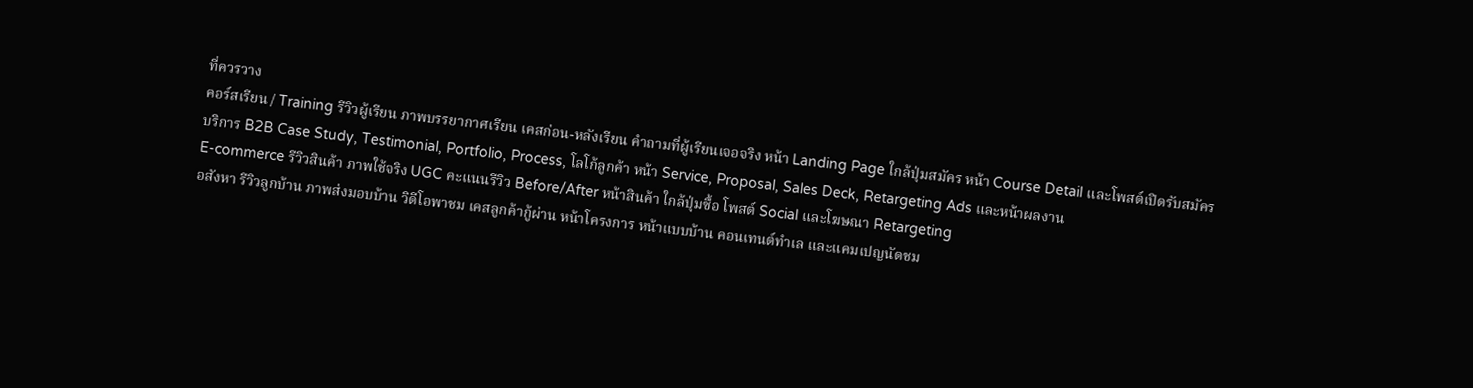ที่ควรวาง
คอร์สเรียน / Training รีวิวผู้เรียน ภาพบรรยากาศเรียน เคสก่อน-หลังเรียน คำถามที่ผู้เรียนเจอจริง หน้า Landing Page ใกล้ปุ่มสมัคร หน้า Course Detail และโพสต์เปิดรับสมัคร
บริการ B2B Case Study, Testimonial, Portfolio, Process, โลโก้ลูกค้า หน้า Service, Proposal, Sales Deck, Retargeting Ads และหน้าผลงาน
E-commerce รีวิวสินค้า ภาพใช้จริง UGC คะแนนรีวิว Before/After หน้าสินค้า ใกล้ปุ่มซื้อ โพสต์ Social และโฆษณา Retargeting
อสังหา รีวิวลูกบ้าน ภาพส่งมอบบ้าน วิดีโอพาชม เคสลูกค้ากู้ผ่าน หน้าโครงการ หน้าแบบบ้าน คอนเทนต์ทำเล และแคมเปญนัดชม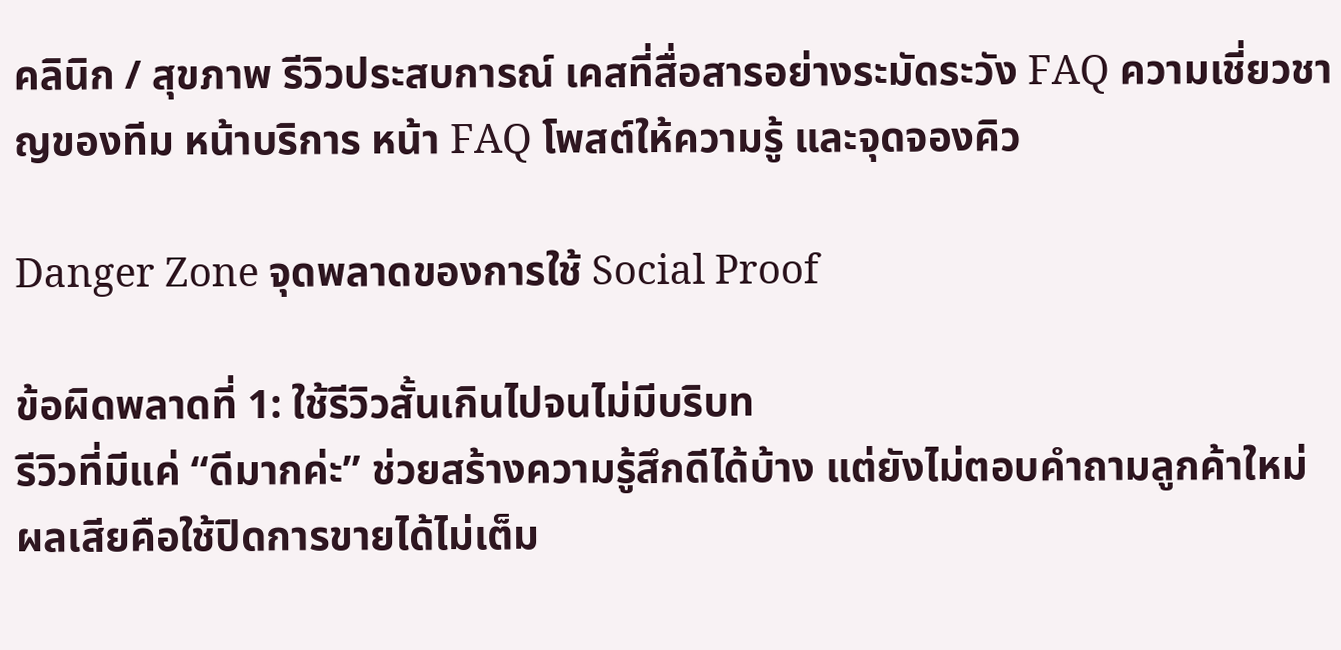คลินิก / สุขภาพ รีวิวประสบการณ์ เคสที่สื่อสารอย่างระมัดระวัง FAQ ความเชี่ยวชาญของทีม หน้าบริการ หน้า FAQ โพสต์ให้ความรู้ และจุดจองคิว

Danger Zone จุดพลาดของการใช้ Social Proof

ข้อผิดพลาดที่ 1: ใช้รีวิวสั้นเกินไปจนไม่มีบริบท
รีวิวที่มีแค่ “ดีมากค่ะ” ช่วยสร้างความรู้สึกดีได้บ้าง แต่ยังไม่ตอบคำถามลูกค้าใหม่ ผลเสียคือใช้ปิดการขายได้ไม่เต็ม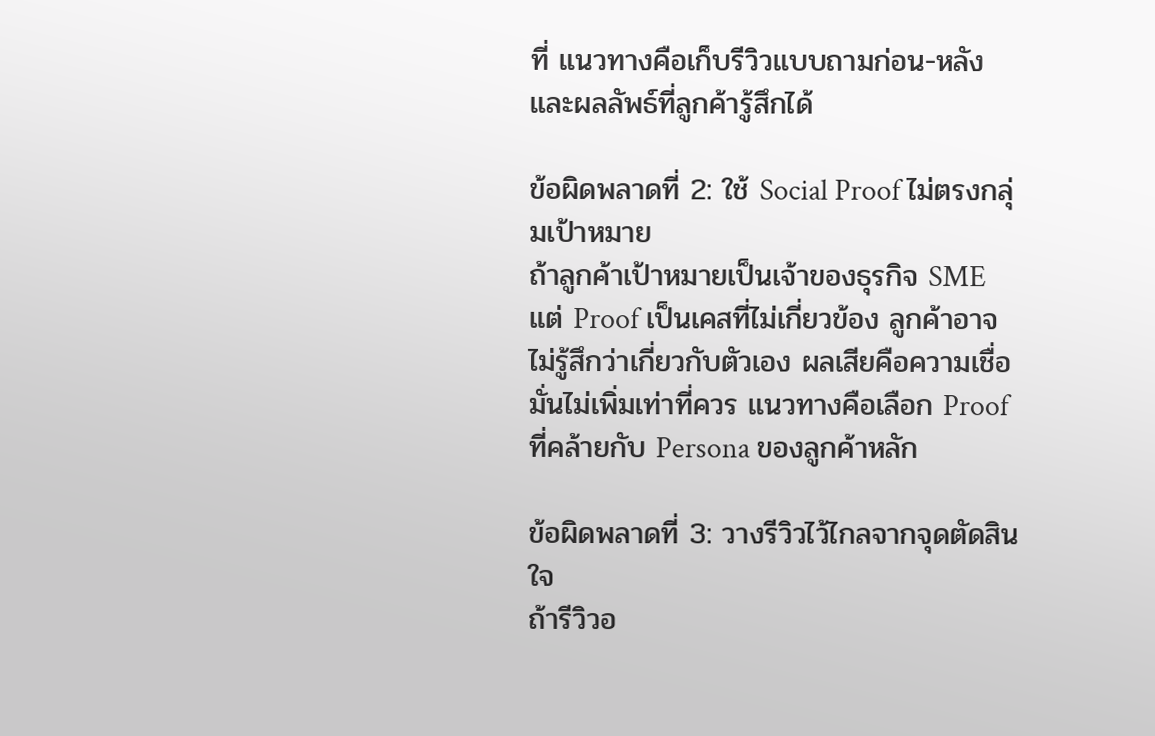ที่ แนวทางคือเก็บรีวิวแบบถามก่อน-หลังและผลลัพธ์ที่ลูกค้ารู้สึกได้

ข้อผิดพลาดที่ 2: ใช้ Social Proof ไม่ตรงกลุ่มเป้าหมาย
ถ้าลูกค้าเป้าหมายเป็นเจ้าของธุรกิจ SME แต่ Proof เป็นเคสที่ไม่เกี่ยวข้อง ลูกค้าอาจไม่รู้สึกว่าเกี่ยวกับตัวเอง ผลเสียคือความเชื่อมั่นไม่เพิ่มเท่าที่ควร แนวทางคือเลือก Proof ที่คล้ายกับ Persona ของลูกค้าหลัก

ข้อผิดพลาดที่ 3: วางรีวิวไว้ไกลจากจุดตัดสินใจ
ถ้ารีวิวอ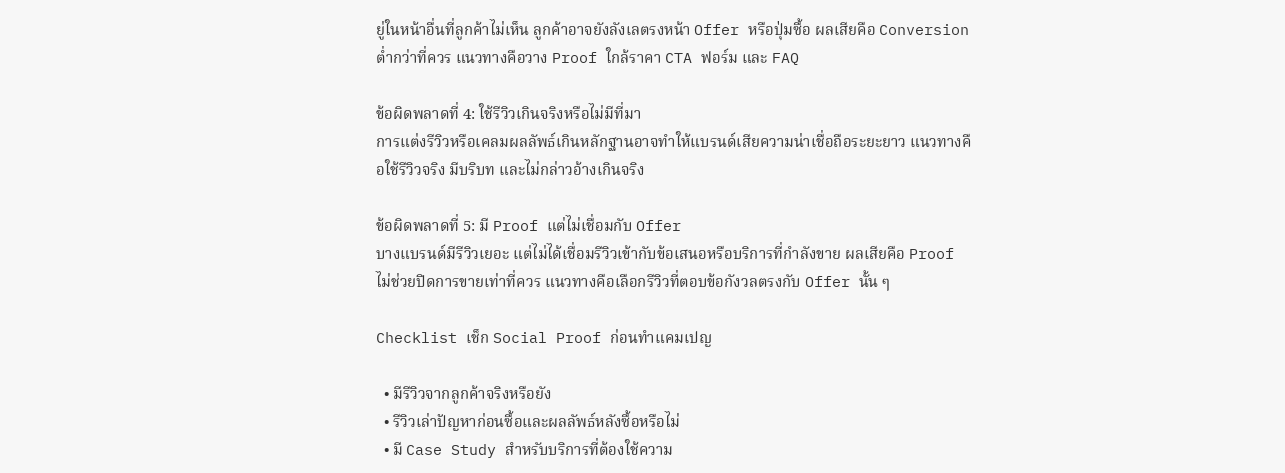ยู่ในหน้าอื่นที่ลูกค้าไม่เห็น ลูกค้าอาจยังลังเลตรงหน้า Offer หรือปุ่มซื้อ ผลเสียคือ Conversion ต่ำกว่าที่ควร แนวทางคือวาง Proof ใกล้ราคา CTA ฟอร์ม และ FAQ

ข้อผิดพลาดที่ 4: ใช้รีวิวเกินจริงหรือไม่มีที่มา
การแต่งรีวิวหรือเคลมผลลัพธ์เกินหลักฐานอาจทำให้แบรนด์เสียความน่าเชื่อถือระยะยาว แนวทางคือใช้รีวิวจริง มีบริบท และไม่กล่าวอ้างเกินจริง

ข้อผิดพลาดที่ 5: มี Proof แต่ไม่เชื่อมกับ Offer
บางแบรนด์มีรีวิวเยอะ แต่ไม่ได้เชื่อมรีวิวเข้ากับข้อเสนอหรือบริการที่กำลังขาย ผลเสียคือ Proof ไม่ช่วยปิดการขายเท่าที่ควร แนวทางคือเลือกรีวิวที่ตอบข้อกังวลตรงกับ Offer นั้น ๆ

Checklist เช็ก Social Proof ก่อนทำแคมเปญ

  • มีรีวิวจากลูกค้าจริงหรือยัง
  • รีวิวเล่าปัญหาก่อนซื้อและผลลัพธ์หลังซื้อหรือไม่
  • มี Case Study สำหรับบริการที่ต้องใช้ความ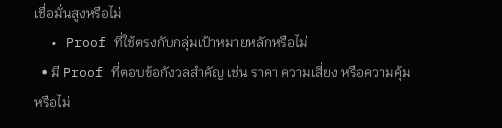เชื่อมั่นสูงหรือไม่
  • Proof ที่ใช้ตรงกับกลุ่มเป้าหมายหลักหรือไม่
  • มี Proof ที่ตอบข้อกังวลสำคัญ เช่น ราคา ความเสี่ยง หรือความคุ้มหรือไม่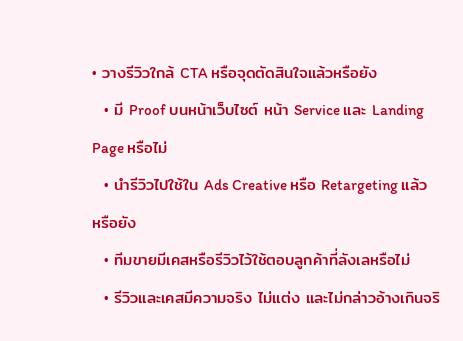• วางรีวิวใกล้ CTA หรือจุดตัดสินใจแล้วหรือยัง
  • มี Proof บนหน้าเว็บไซต์ หน้า Service และ Landing Page หรือไม่
  • นำรีวิวไปใช้ใน Ads Creative หรือ Retargeting แล้วหรือยัง
  • ทีมขายมีเคสหรือรีวิวไว้ใช้ตอบลูกค้าที่ลังเลหรือไม่
  • รีวิวและเคสมีความจริง ไม่แต่ง และไม่กล่าวอ้างเกินจริ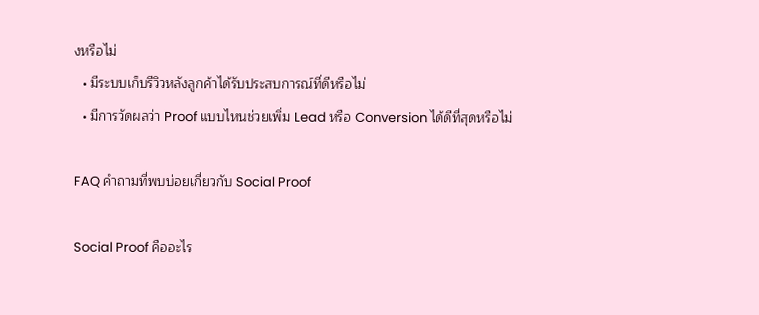งหรือไม่
  • มีระบบเก็บรีวิวหลังลูกค้าได้รับประสบการณ์ที่ดีหรือไม่
  • มีการวัดผลว่า Proof แบบไหนช่วยเพิ่ม Lead หรือ Conversion ได้ดีที่สุดหรือไม่

FAQ คำถามที่พบบ่อยเกี่ยวกับ Social Proof

Social Proof คืออะไร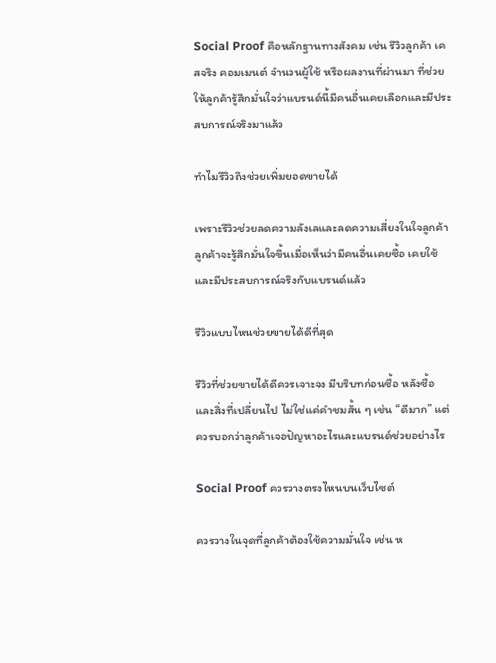Social Proof คือหลักฐานทางสังคม เช่น รีวิวลูกค้า เคสจริง คอมเมนต์ จำนวนผู้ใช้ หรือผลงานที่ผ่านมา ที่ช่วยให้ลูกค้ารู้สึกมั่นใจว่าแบรนด์นี้มีคนอื่นเคยเลือกและมีประสบการณ์จริงมาแล้ว

ทำไมรีวิวถึงช่วยเพิ่มยอดขายได้

เพราะรีวิวช่วยลดความลังเลและลดความเสี่ยงในใจลูกค้า ลูกค้าจะรู้สึกมั่นใจขึ้นเมื่อเห็นว่ามีคนอื่นเคยซื้อ เคยใช้ และมีประสบการณ์จริงกับแบรนด์แล้ว

รีวิวแบบไหนช่วยขายได้ดีที่สุด

รีวิวที่ช่วยขายได้ดีควรเจาะจง มีบริบทก่อนซื้อ หลังซื้อ และสิ่งที่เปลี่ยนไป ไม่ใช่แค่คำชมสั้น ๆ เช่น “ดีมาก” แต่ควรบอกว่าลูกค้าเจอปัญหาอะไรและแบรนด์ช่วยอย่างไร

Social Proof ควรวางตรงไหนบนเว็บไซต์

ควรวางในจุดที่ลูกค้าต้องใช้ความมั่นใจ เช่น ห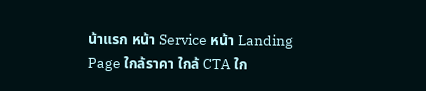น้าแรก หน้า Service หน้า Landing Page ใกล้ราคา ใกล้ CTA ใก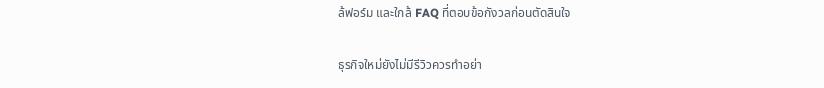ล้ฟอร์ม และใกล้ FAQ ที่ตอบข้อกังวลก่อนตัดสินใจ

ธุรกิจใหม่ยังไม่มีรีวิวควรทำอย่า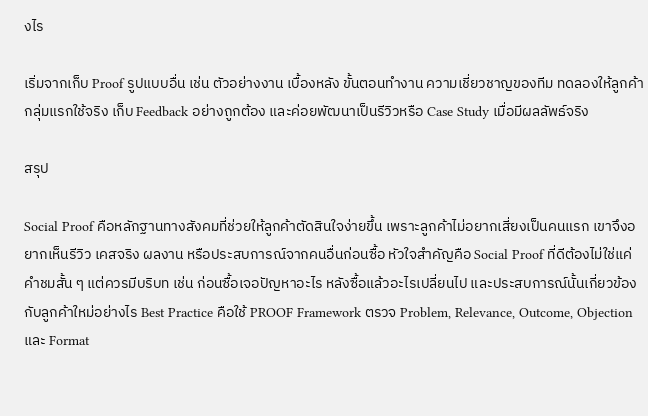งไร

เริ่มจากเก็บ Proof รูปแบบอื่น เช่น ตัวอย่างงาน เบื้องหลัง ขั้นตอนทำงาน ความเชี่ยวชาญของทีม ทดลองให้ลูกค้ากลุ่มแรกใช้จริง เก็บ Feedback อย่างถูกต้อง และค่อยพัฒนาเป็นรีวิวหรือ Case Study เมื่อมีผลลัพธ์จริง

สรุป

Social Proof คือหลักฐานทางสังคมที่ช่วยให้ลูกค้าตัดสินใจง่ายขึ้น เพราะลูกค้าไม่อยากเสี่ยงเป็นคนแรก เขาจึงอยากเห็นรีวิว เคสจริง ผลงาน หรือประสบการณ์จากคนอื่นก่อนซื้อ หัวใจสำคัญคือ Social Proof ที่ดีต้องไม่ใช่แค่คำชมสั้น ๆ แต่ควรมีบริบท เช่น ก่อนซื้อเจอปัญหาอะไร หลังซื้อแล้วอะไรเปลี่ยนไป และประสบการณ์นั้นเกี่ยวข้องกับลูกค้าใหม่อย่างไร Best Practice คือใช้ PROOF Framework ตรวจ Problem, Relevance, Outcome, Objection และ Format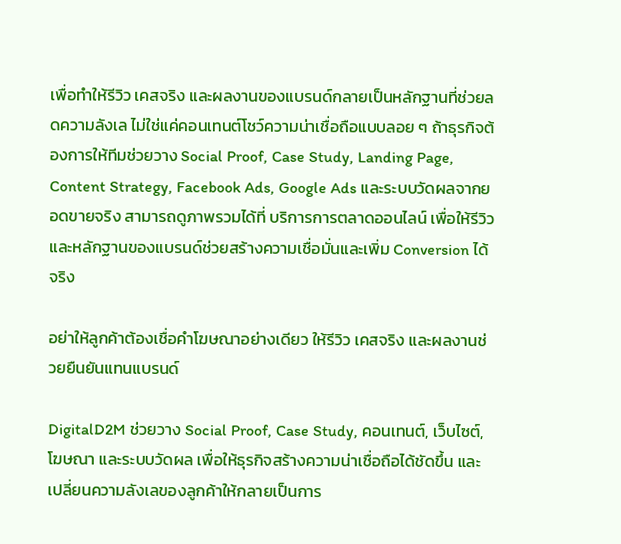เพื่อทำให้รีวิว เคสจริง และผลงานของแบรนด์กลายเป็นหลักฐานที่ช่วยลดความลังเล ไม่ใช่แค่คอนเทนต์โชว์ความน่าเชื่อถือแบบลอย ๆ ถ้าธุรกิจต้องการให้ทีมช่วยวาง Social Proof, Case Study, Landing Page, Content Strategy, Facebook Ads, Google Ads และระบบวัดผลจากยอดขายจริง สามารถดูภาพรวมได้ที่ บริการการตลาดออนไลน์ เพื่อให้รีวิวและหลักฐานของแบรนด์ช่วยสร้างความเชื่อมั่นและเพิ่ม Conversion ได้จริง

อย่าให้ลูกค้าต้องเชื่อคำโฆษณาอย่างเดียว ให้รีวิว เคสจริง และผลงานช่วยยืนยันแทนแบรนด์

DigitalD2M ช่วยวาง Social Proof, Case Study, คอนเทนต์, เว็บไซต์, โฆษณา และระบบวัดผล เพื่อให้ธุรกิจสร้างความน่าเชื่อถือได้ชัดขึ้น และเปลี่ยนความลังเลของลูกค้าให้กลายเป็นการ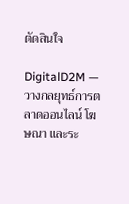ตัดสินใจ

DigitalD2M — วางกลยุทธ์การตลาดออนไลน์ โฆษณา และระ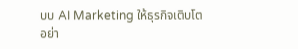บบ AI Marketing ให้ธุรกิจเติบโตอย่า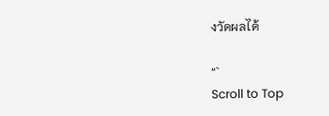งวัดผลได้

“`
Scroll to Top